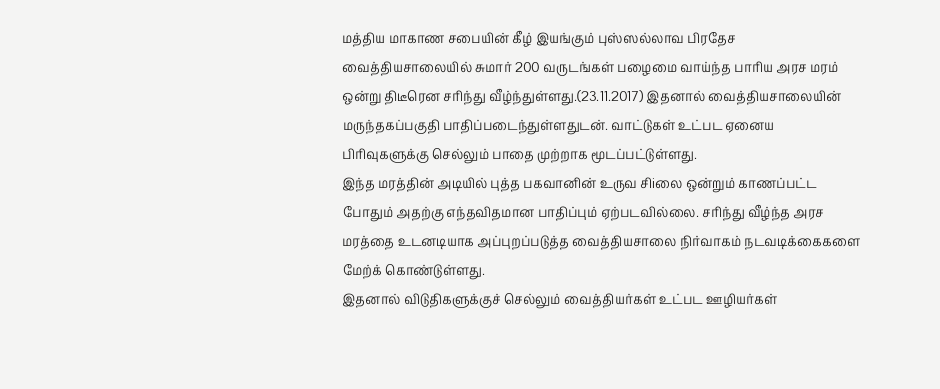மத்திய மாகாண சபையின் கீழ் இயங்கும் புஸ்ஸல்லாவ பிரதேச வைத்தியசாலையில் சுமார் 200 வருடங்கள் பழைமை வாய்ந்த பாரிய அரச மரம் ஒன்று திடீரென சரிந்து வீழ்ந்துள்ளது.(23.11.2017) இதனால் வைத்தியசாலையின் மருந்தகப்பகுதி பாதிப்படைந்துள்ளதுடன். வாட்டுகள் உட்பட ஏனைய பிரிவுகளுக்கு செல்லும் பாதை முற்றாக மூடப்பட்டுள்ளது.
இந்த மரத்தின் அடியில் புத்த பகவானின் உருவ சிiலை ஒன்றும் காணப்பட்ட போதும் அதற்கு எந்தவிதமான பாதிப்பும் ஏற்படவில்லை. சரிந்து வீழ்ந்த அரச மரத்தை உடனடியாக அப்புறப்படுத்த வைத்தியசாலை நிர்வாகம் நடவடிக்கைகளை மேற்க் கொண்டுள்ளது.
இதனால் விடுதிகளுக்குச் செல்லும் வைத்தியர்கள் உட்பட ஊழியர்கள்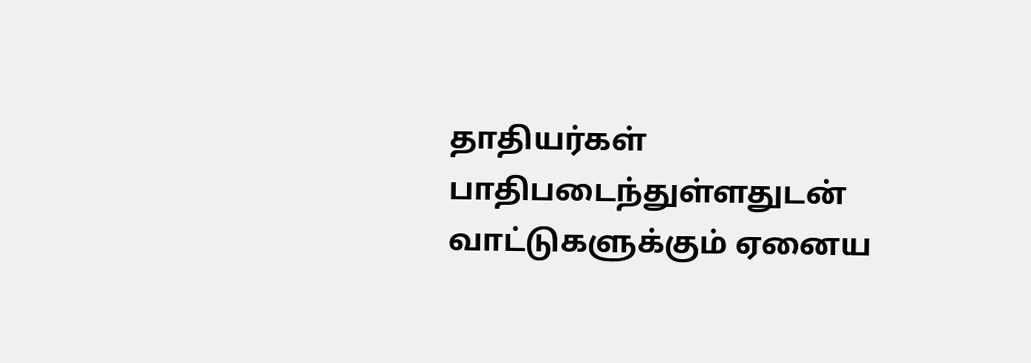தாதியர்கள் பாதிபடைந்துள்ளதுடன் வாட்டுகளுக்கும் ஏனைய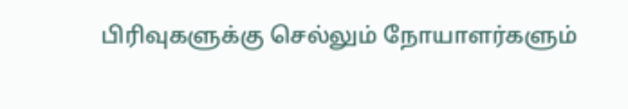பிரிவுகளுக்கு செல்லும் நோயாளர்களும்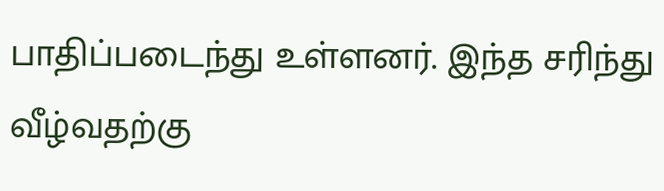பாதிப்படைந்து உள்ளனர். இந்த சரிந்து வீழ்வதற்கு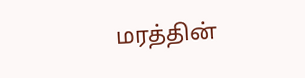மரத்தின்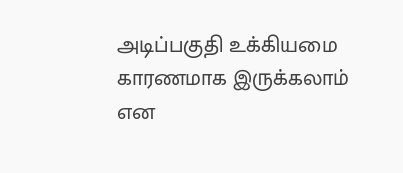அடிப்பகுதி உக்கியமை காரணமாக இருக்கலாம் என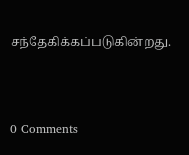சந்தேகிக்கப்படுகின்றது.



0 Comments